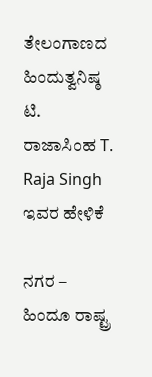ತೇಲಂಗಾಣದ ಹಿಂದುತ್ವನಿಷ್ಠ ಟಿ. ರಾಜಾಸಿಂಹ T. Raja Singh ಇವರ ಹೇಳಿಕೆ

ನಗರ – ಹಿಂದೂ ರಾಷ್ಟ್ರ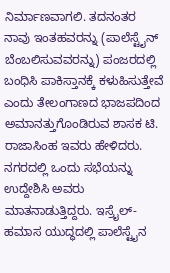ನಿರ್ಮಾಣವಾಗಲಿ. ತದನಂತರ ನಾವು ಇಂತಹವರನ್ನು (ಪಾಲೆಸ್ಟೈನ್ ಬೆಂಬಲಿಸುವವರನ್ನು) ಪಂಜರದಲ್ಲಿ ಬಂಧಿಸಿ ಪಾಕಿಸ್ತಾನಕ್ಕೆ ಕಳುಹಿಸುತ್ತೇವೆ ಎಂದು ತೇಲಂಗಾಣದ ಭಾಜಪದಿಂದ ಅಮಾನತ್ತುಗೊಂಡಿರುವ ಶಾಸಕ ಟಿ. ರಾಜಾಸಿಂಹ ಇವರು ಹೇಳಿದರು. ನಗರದಲ್ಲಿ ಒಂದು ಸಭೆಯನ್ನು ಉದ್ದೇಶಿಸಿ ಅವರು ಮಾತನಾಡುತ್ತಿದ್ದರು. ಇಸ್ರೈಲ್- ಹಮಾಸ ಯುದ್ಧದಲ್ಲಿ ಪಾಲೆಸ್ಟೈನ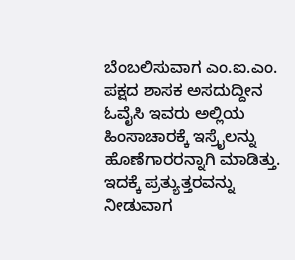ಬೆಂಬಲಿಸುವಾಗ ಎಂ.ಐ.ಎಂ. ಪಕ್ಷದ ಶಾಸಕ ಅಸದುದ್ದೀನ ಓವೈಸಿ ಇವರು ಅಲ್ಲಿಯ ಹಿಂಸಾಚಾರಕ್ಕೆ ಇಸ್ರೈಲನ್ನು ಹೊಣೆಗಾರರನ್ನಾಗಿ ಮಾಡಿತ್ತು. ಇದಕ್ಕೆ ಪ್ರತ್ಯುತ್ತರವನ್ನು ನೀಡುವಾಗ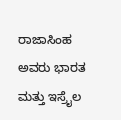ರಾಜಾಸಿಂಹ ಅವರು ಭಾರತ ಮತ್ತು ಇಸ್ರೈಲ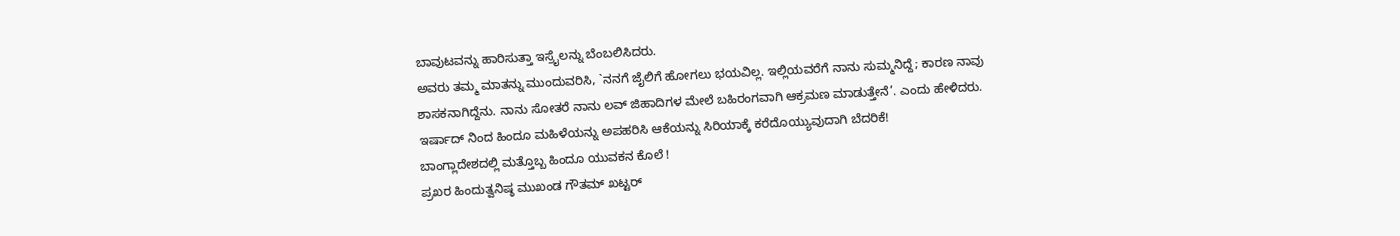ಬಾವುಟವನ್ನು ಹಾರಿಸುತ್ತಾ ಇಸ್ರೈಲನ್ನು ಬೆಂಬಲಿಸಿದರು.
ಅವರು ತಮ್ಮ ಮಾತನ್ನು ಮುಂದುವರಿಸಿ, `ನನಗೆ ಜೈಲಿಗೆ ಹೋಗಲು ಭಯವಿಲ್ಲ. ಇಲ್ಲಿಯವರೆಗೆ ನಾನು ಸುಮ್ಮನಿದ್ದೆ; ಕಾರಣ ನಾವು ಶಾಸಕನಾಗಿದ್ದೆನು. ನಾನು ಸೋತರೆ ನಾನು ಲವ್ ಜಿಹಾದಿಗಳ ಮೇಲೆ ಬಹಿರಂಗವಾಗಿ ಆಕ್ರಮಣ ಮಾಡುತ್ತೇನೆ’. ಎಂದು ಹೇಳಿದರು.
ಇರ್ಷಾದ್ ನಿಂದ ಹಿಂದೂ ಮಹಿಳೆಯನ್ನು ಅಪಹರಿಸಿ ಆಕೆಯನ್ನು ಸಿರಿಯಾಕ್ಕೆ ಕರೆದೊಯ್ಯುವುದಾಗಿ ಬೆದರಿಕೆ!
ಬಾಂಗ್ಲಾದೇಶದಲ್ಲಿ ಮತ್ತೊಬ್ಬ ಹಿಂದೂ ಯುವಕನ ಕೊಲೆ !
ಪ್ರಖರ ಹಿಂದುತ್ವನಿಷ್ಠ ಮುಖಂಡ ಗೌತಮ್ ಖಟ್ಟರ್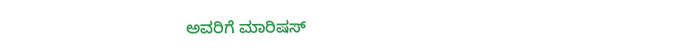ಅವರಿಗೆ ಮಾರಿಷಸ್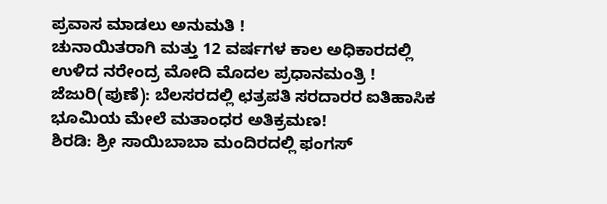ಪ್ರವಾಸ ಮಾಡಲು ಅನುಮತಿ !
ಚುನಾಯಿತರಾಗಿ ಮತ್ತು 12 ವರ್ಷಗಳ ಕಾಲ ಅಧಿಕಾರದಲ್ಲಿ ಉಳಿದ ನರೇಂದ್ರ ಮೋದಿ ಮೊದಲ ಪ್ರಧಾನಮಂತ್ರಿ !
ಜೆಜುರಿ(ಪುಣೆ): ಬೆಲಸರದಲ್ಲಿ ಛತ್ರಪತಿ ಸರದಾರರ ಐತಿಹಾಸಿಕ ಭೂಮಿಯ ಮೇಲೆ ಮತಾಂಧರ ಅತಿಕ್ರಮಣ!
ಶಿರಡಿ: ಶ್ರೀ ಸಾಯಿಬಾಬಾ ಮಂದಿರದಲ್ಲಿ ಫಂಗಸ್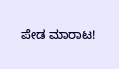ಪೇಡ ಮಾರಾಟ!